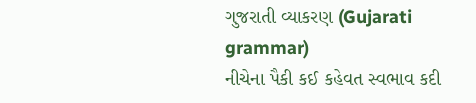ગુજરાતી વ્યાકરણ (Gujarati grammar)
નીચેના પૈકી કઈ કહેવત સ્વભાવ કદી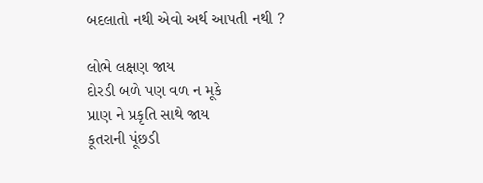બદલાતો નથી એવો અર્થ આપતી નથી ?

લોભે લક્ષણ જાય
દોરડી બળે પણ વળ ન મૂકે
પ્રાણ ને પ્રકૃતિ સાથે જાય
કૂતરાની પૂંછડી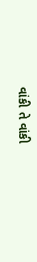વાંકી તે વાંકી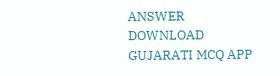ANSWER DOWNLOAD GUJARATI MCQ APP